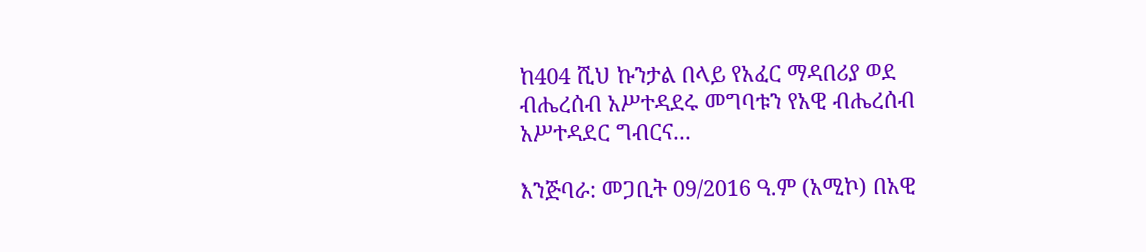ከ404 ሺህ ኩንታል በላይ የአፈር ማዳበሪያ ወደ ብሔረሰብ አሥተዳደሩ መግባቱን የአዊ ብሔረሰብ አሥተዳደር ግብርና...

እንጅባራ: መጋቢት 09/2016 ዓ.ም (አሚኮ) በአዊ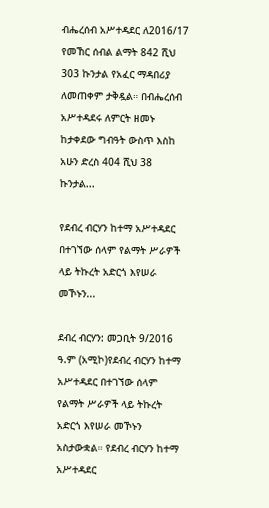ብሔረሰብ አሥተዳደር ለ2016/17 የመኸር ሰብል ልማት 842 ሺህ 303 ኩንታል የአፈር ማዳበሪያ ለመጠቀም ታቅዷል። በብሔረሰብ አሥተዳደሩ ለምርት ዘመኑ ከታቀደው ግብዓት ውስጥ እስከ አሁን ድረስ 404 ሺህ 38 ኩንታል...

የደብረ ብርሃን ከተማ አሥተዳደር በተገኘው ሰላም የልማት ሥራዎች ላይ ትኩረት አድርጎ እየሠራ መኾኑን...

ደብረ ብርሃን: መጋቢት 9/2016 ዓ.ም (አሚኮ)የደብረ ብርሃን ከተማ አሥተዳደር በተገኘው ሰላም የልማት ሥራዎች ላይ ትኩረት አድርጎ እየሠራ መኾኑን አስታውቋል። የደብረ ብርሃን ከተማ አሥተዳደር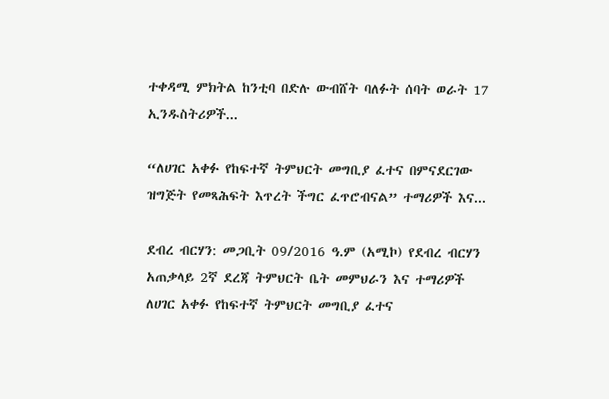ተቀዳሚ ምክትል ከንቲባ በድሉ ውብሸት ባለፉት ሰባት ወራት 17 ኢንዱስትሪዎች...

“ለሀገር አቀፉ የከፍተኛ ትምህርት መግቢያ ፈተና በምናደርገው ዝግጅት የመጻሕፍት እጥረት ችግር ፈጥሮብናል” ተማሪዎች እና...

ደብረ ብርሃን: መጋቢት 09/2016 ዓ.ም (አሚኮ) የደብረ ብርሃን አጠቃላይ 2ኛ ደረጃ ትምህርት ቤት መምህራን እና ተማሪዎች ለሀገር አቀፉ የከፍተኛ ትምህርት መግቢያ ፈተና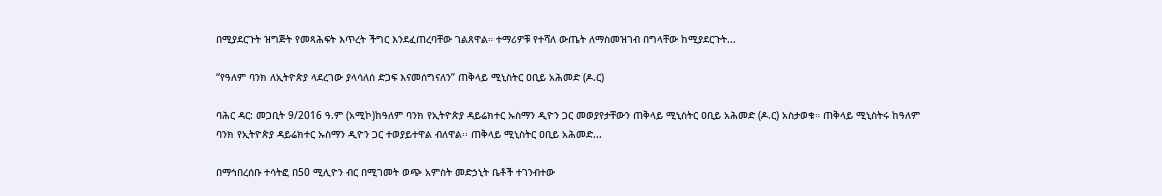በሚያደርጉት ዝግጅት የመጻሕፍት እጥረት ችግር እንደፈጠረባቸው ገልጸዋል። ተማሪዎቹ የተሻለ ውጤት ለማስመዝገብ በግላቸው ከሚያደርጉት...

“የዓለም ባንክ ለኢትዮጵያ ላደረገው ያላሳለሰ ድጋፍ እናመሰግናለን” ጠቅላይ ሚኒስትር ዐቢይ አሕመድ (ዶ.ር)

ባሕር ዳር: መጋቢት 9/2016 ዓ.ም (አሚኮ)ከዓለም ባንክ የኢትዮጵያ ዳይሬክተር ኡስማን ዲዮን ጋር መወያየታቸውን ጠቅላይ ሚኒስትር ዐቢይ አሕመድ (ዶ.ር) አስታወቁ። ጠቅላይ ሚኒስትሩ ከዓለም ባንክ የኢትዮጵያ ዳይሬክተር ኡስማን ዲዮን ጋር ተወያይተዋል ብለዋል፡፡ ጠቅላይ ሚኒስትር ዐቢይ አሕመድ...

በማኅበረሰቡ ተሳትፎ በ50 ሚሊዮን ብር በሚገመት ወጭ አምስት መድኃኒት ቤቶች ተገንብተው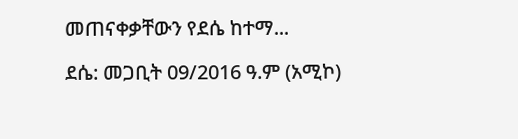መጠናቀቃቸውን የደሴ ከተማ...

ደሴ: መጋቢት 09/2016 ዓ.ም (አሚኮ)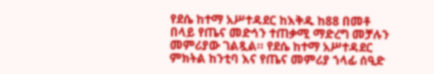የደሴ ከተማ አሥተዳደር ከእቅዱ ከ88 በመቶ በላይ የጤና መድኅን ተጠቃሚ ማድረግ መቻሉን መምሪያው ገልጿል። የደሴ ከተማ አሥተዳደር ምክትል ከንቲባ እና የጤና መምሪያ ኀላፊ ሰዒድ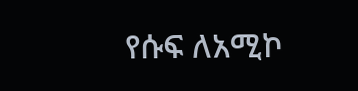የሱፍ ለአሚኮ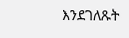እንደገለጹት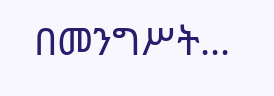በመንግሥት...